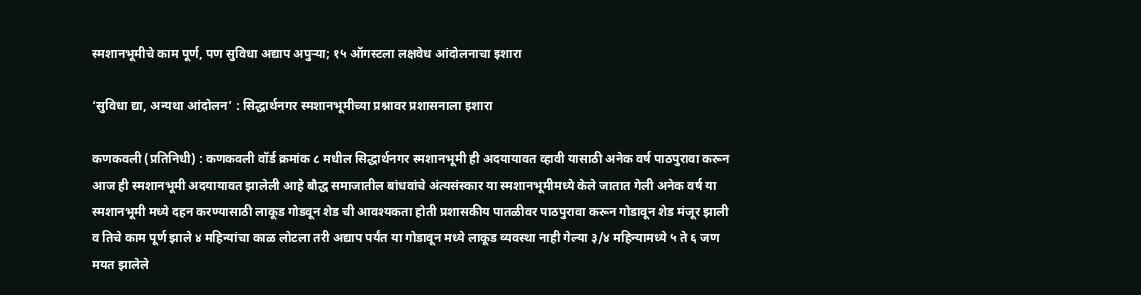स्मशानभूमीचे काम पूर्ण, पण सुविधा अद्याप अपुऱ्या; १५ ऑगस्टला लक्षवेध आंदोलनाचा इशारा

‘सुविधा द्या, अन्यथा आंदोलन’ : सिद्धार्थनगर स्मशानभूमीच्या प्रश्नावर प्रशासनाला इशारा

कणकवली (प्रतिनिधी) : कणकवली वॉर्ड क्रमांक ८ मधील सिद्धार्थनगर स्मशानभूमी ही अदयायावत व्हावी यासाठी अनेक वर्ष पाठपुरावा करून आज ही स्मशानभूमी अदयायावत झालेली आहे बौद्ध समाजातील बांधवांचे अंत्यसंस्कार या स्मशानभूमीमध्ये केले जातात गेली अनेक वर्ष या स्मशानभूमी मध्ये दहन करण्यासाठी लाकूड गोडवून शेड ची आवश्यकता होती प्रशासकीय पातळीवर पाठपुरावा करून गोडावून शेड मंजूर झाली व तिचे काम पूर्ण झाले ४ महिन्यांचा काळ लोटला तरी अद्याप पर्यंत या गोडावून मध्ये लाकूड व्यवस्था नाही गेल्या ३/४ महिन्यामध्ये ५ ते ६ जण मयत झालेले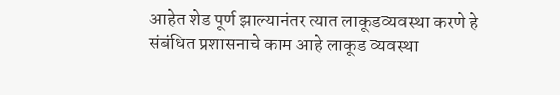आहेत शेड पूर्ण झाल्यानंतर त्यात लाकूडव्यवस्था करणे हे संबंधित प्रशासनाचे काम आहे लाकूड व्यवस्था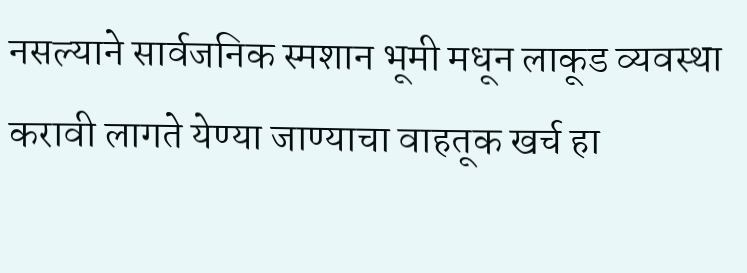नसल्याने सार्वजनिक स्मशान भूमी मधून लाकूड व्यवस्था करावी लागते येण्या जाण्याचा वाहतूक खर्च हा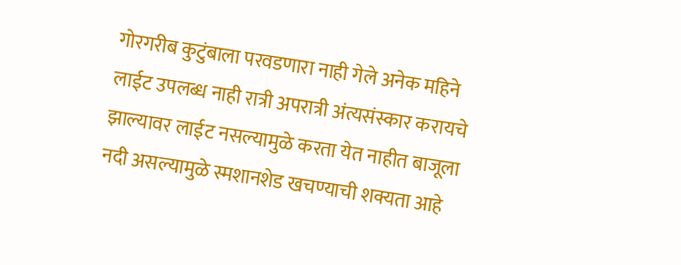गोरगरीब कुटुंबाला परवडणारा नाही गेले अनेक महिने लाईट उपलब्ध नाही रात्री अपरात्री अंत्यसंस्कार करायचे झाल्यावर लाईट नसल्यामुळे करता येत नाहीत बाजूला नदी असल्यामुळे स्मशानशेड खचण्याची शक्यता आहे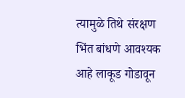त्यामुळे तिथे संरक्षण भिंत बांधणे आवश्यक आहे लाकूड गोडावून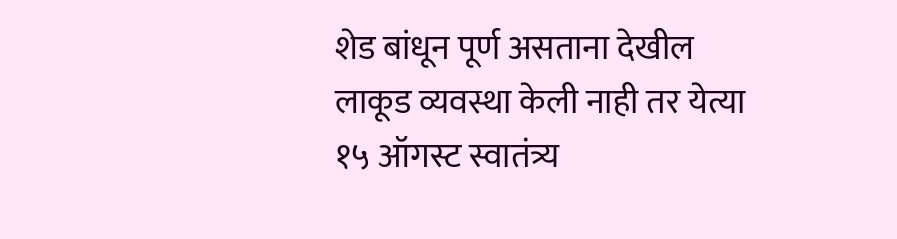शेड बांधून पूर्ण असताना देखील लाकूड व्यवस्था केली नाही तर येत्या १५ ऑगस्ट स्वातंत्र्य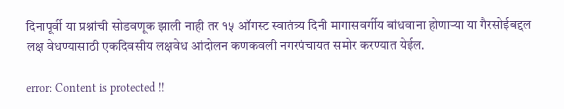दिनापूर्वी या प्रश्नांची सोडवणूक झाली नाही तर १५ ऑगस्ट स्वातंत्र्य दिनी मागासवर्गीय बांधवाना होणाऱ्या या गैरसोईबद्दल लक्ष वेधण्यासाठी एकदिवसीय लक्षवेध आंदोलन कणकवली नगरपंचायत समोर करण्यात येईल.

error: Content is protected !!